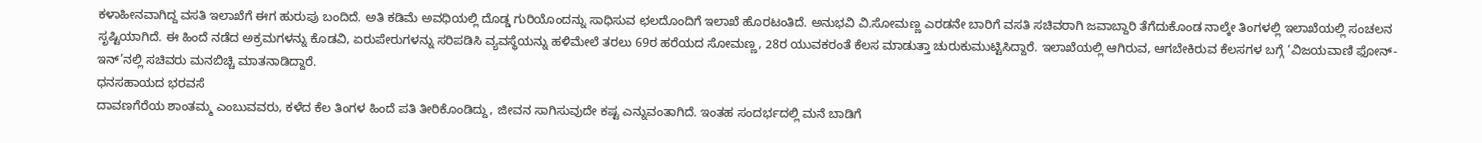ಕಳಾಹೀನವಾಗಿದ್ದ ವಸತಿ ಇಲಾಖೆಗೆ ಈಗ ಹುರುಪು ಬಂದಿದೆ. ಅತಿ ಕಡಿಮೆ ಅವಧಿಯಲ್ಲಿ ದೊಡ್ಡ ಗುರಿಯೊಂದನ್ನು ಸಾಧಿಸುವ ಛಲದೊಂದಿಗೆ ಇಲಾಖೆ ಹೊರಟಂತಿದೆ. ಅನುಭವಿ ವಿ.ಸೋಮಣ್ಣ ಎರಡನೇ ಬಾರಿಗೆ ವಸತಿ ಸಚಿವರಾಗಿ ಜವಾಬ್ದಾರಿ ತೆಗೆದುಕೊಂಡ ನಾಲ್ಕೇ ತಿಂಗಳಲ್ಲಿ ಇಲಾಖೆಯಲ್ಲಿ ಸಂಚಲನ ಸೃಷ್ಟಿಯಾಗಿದೆ. ಈ ಹಿಂದೆ ನಡೆದ ಅಕ್ರಮಗಳನ್ನು ಕೊಡವಿ, ಏರುಪೇರುಗಳನ್ನು ಸರಿಪಡಿಸಿ ವ್ಯವಸ್ಥೆಯನ್ನು ಹಳಿಮೇಲೆ ತರಲು 69ರ ಹರೆಯದ ಸೋಮಣ್ಣ, 28ರ ಯುವಕರಂತೆ ಕೆಲಸ ಮಾಡುತ್ತಾ ಚುರುಕುಮುಟ್ಟಿಸಿದ್ದಾರೆ. ಇಲಾಖೆಯಲ್ಲಿ ಆಗಿರುವ, ಆಗಬೇಕಿರುವ ಕೆಲಸಗಳ ಬಗ್ಗೆ ‘ವಿಜಯವಾಣಿ ಫೋನ್- ಇನ್’ನಲ್ಲಿ ಸಚಿವರು ಮನಬಿಚ್ಚಿ ಮಾತನಾಡಿದ್ದಾರೆ.
ಧನಸಹಾಯದ ಭರವಸೆ
ದಾವಣಗೆರೆಯ ಶಾಂತಮ್ಮ ಎಂಬುವವರು, ಕಳೆದ ಕೆಲ ತಿಂಗಳ ಹಿಂದೆ ಪತಿ ತೀರಿಕೊಂಡಿದ್ದು, ಜೀವನ ಸಾಗಿಸುವುದೇ ಕಷ್ಟ ಎನ್ನುವಂತಾಗಿದೆ. ಇಂತಹ ಸಂದರ್ಭದಲ್ಲಿ ಮನೆ ಬಾಡಿಗೆ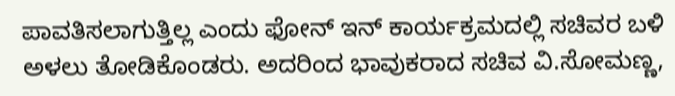ಪಾವತಿಸಲಾಗುತ್ತಿಲ್ಲ ಎಂದು ಫೋನ್ ಇನ್ ಕಾರ್ಯಕ್ರಮದಲ್ಲಿ ಸಚಿವರ ಬಳಿ ಅಳಲು ತೋಡಿಕೊಂಡರು. ಅದರಿಂದ ಭಾವುಕರಾದ ಸಚಿವ ವಿ.ಸೋಮಣ್ಣ,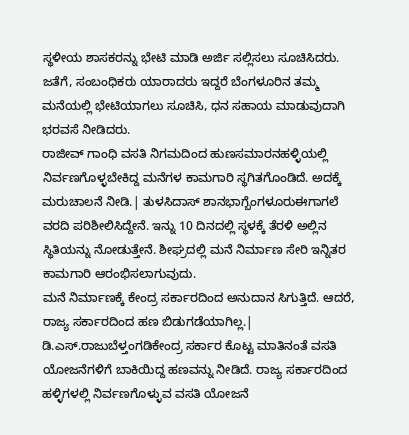ಸ್ಥಳೀಯ ಶಾಸಕರನ್ನು ಭೇಟಿ ಮಾಡಿ ಅರ್ಜಿ ಸಲ್ಲಿಸಲು ಸೂಚಿಸಿದರು. ಜತೆಗೆ, ಸಂಬಂಧಿಕರು ಯಾರಾದರು ಇದ್ದರೆ ಬೆಂಗಳೂರಿನ ತಮ್ಮ ಮನೆಯಲ್ಲಿ ಭೇಟಿಯಾಗಲು ಸೂಚಿಸಿ, ಧನ ಸಹಾಯ ಮಾಡುವುದಾಗಿ ಭರವಸೆ ನೀಡಿದರು.
ರಾಜೀವ್ ಗಾಂಧಿ ವಸತಿ ನಿಗಮದಿಂದ ಹುಣಸಮಾರನಹಳ್ಳಿಯಲ್ಲಿ ನಿರ್ವಣಗೊಳ್ಳಬೇಕಿದ್ದ ಮನೆಗಳ ಕಾಮಗಾರಿ ಸ್ಥಗಿತಗೊಂಡಿದೆ. ಅದಕ್ಕೆ ಮರುಚಾಲನೆ ನೀಡಿ.| ತುಳಸಿದಾಸ್ ಶಾನಭಾಗ್ಬೆಂಗಳೂರುಈಗಾಗಲೆ ವರದಿ ಪರಿಶೀಲಿಸಿದ್ದೇನೆ. ಇನ್ನು 10 ದಿನದಲ್ಲಿ ಸ್ಥಳಕ್ಕೆ ತೆರಳಿ ಅಲ್ಲಿನ ಸ್ಥಿತಿಯನ್ನು ನೋಡುತ್ತೇನೆ. ಶೀಘ್ರದಲ್ಲಿ ಮನೆ ನಿರ್ಮಾಣ ಸೇರಿ ಇನ್ನಿತರ ಕಾಮಗಾರಿ ಆರಂಭಿಸಲಾಗುವುದು.
ಮನೆ ನಿರ್ಮಾಣಕ್ಕೆ ಕೇಂದ್ರ ಸರ್ಕಾರದಿಂದ ಅನುದಾನ ಸಿಗುತ್ತಿದೆ. ಆದರೆ, ರಾಜ್ಯ ಸರ್ಕಾರದಿಂದ ಹಣ ಬಿಡುಗಡೆಯಾಗಿಲ್ಲ.| ಡಿ.ಎಸ್.ರಾಜುಬೆಳ್ತಂಗಡಿಕೇಂದ್ರ ಸರ್ಕಾರ ಕೊಟ್ಟ ಮಾತಿನಂತೆ ವಸತಿ ಯೋಜನೆಗಳಿಗೆ ಬಾಕಿಯಿದ್ದ ಹಣವನ್ನು ನೀಡಿದೆ. ರಾಜ್ಯ ಸರ್ಕಾರದಿಂದ ಹಳ್ಳಿಗಳಲ್ಲಿ ನಿರ್ವಣಗೊಳ್ಳುವ ವಸತಿ ಯೋಜನೆ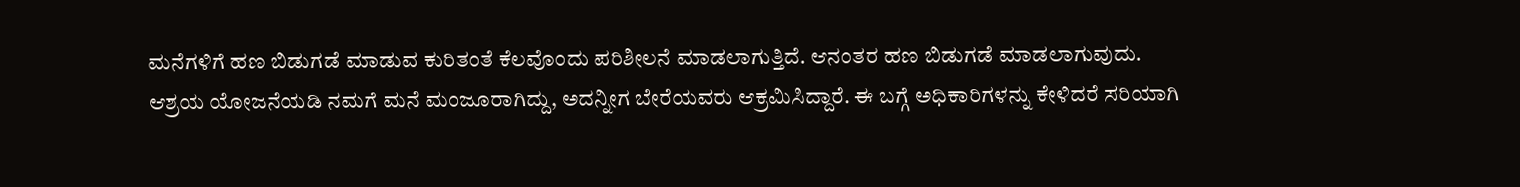ಮನೆಗಳಿಗೆ ಹಣ ಬಿಡುಗಡೆ ಮಾಡುವ ಕುರಿತಂತೆ ಕೆಲವೊಂದು ಪರಿಶೀಲನೆ ಮಾಡಲಾಗುತ್ತಿದೆ. ಆನಂತರ ಹಣ ಬಿಡುಗಡೆ ಮಾಡಲಾಗುವುದು.
ಆಶ್ರಯ ಯೋಜನೆಯಡಿ ನಮಗೆ ಮನೆ ಮಂಜೂರಾಗಿದ್ದು, ಅದನ್ನೀಗ ಬೇರೆಯವರು ಆಕ್ರಮಿಸಿದ್ದಾರೆ. ಈ ಬಗ್ಗೆ ಅಧಿಕಾರಿಗಳನ್ನು ಕೇಳಿದರೆ ಸರಿಯಾಗಿ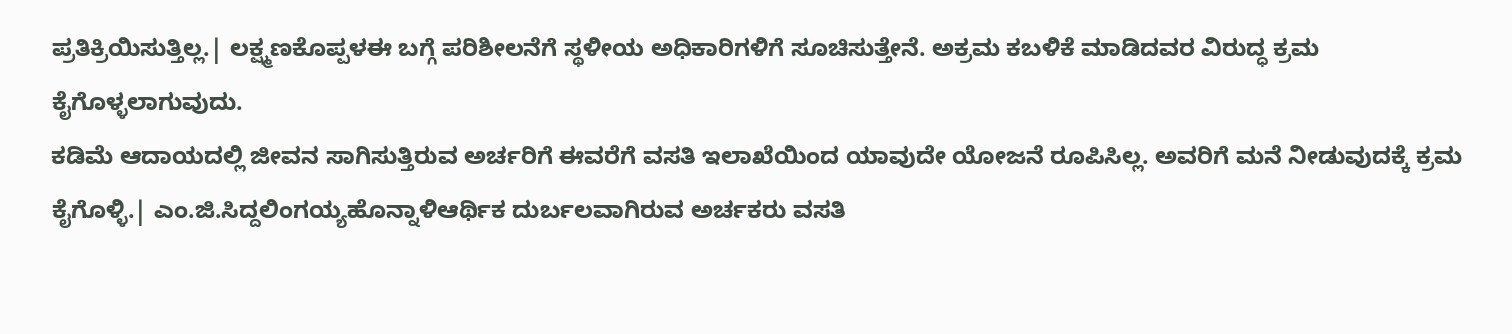ಪ್ರತಿಕ್ರಿಯಿಸುತ್ತಿಲ್ಲ.| ಲಕ್ಷ್ಮಣಕೊಪ್ಪಳಈ ಬಗ್ಗೆ ಪರಿಶೀಲನೆಗೆ ಸ್ಥಳೀಯ ಅಧಿಕಾರಿಗಳಿಗೆ ಸೂಚಿಸುತ್ತೇನೆ. ಅಕ್ರಮ ಕಬಳಿಕೆ ಮಾಡಿದವರ ವಿರುದ್ಧ ಕ್ರಮ ಕೈಗೊಳ್ಳಲಾಗುವುದು.
ಕಡಿಮೆ ಆದಾಯದಲ್ಲಿ ಜೀವನ ಸಾಗಿಸುತ್ತಿರುವ ಅರ್ಚರಿಗೆ ಈವರೆಗೆ ವಸತಿ ಇಲಾಖೆಯಿಂದ ಯಾವುದೇ ಯೋಜನೆ ರೂಪಿಸಿಲ್ಲ. ಅವರಿಗೆ ಮನೆ ನೀಡುವುದಕ್ಕೆ ಕ್ರಮ ಕೈಗೊಳ್ಳಿ.| ಎಂ.ಜಿ.ಸಿದ್ದಲಿಂಗಯ್ಯಹೊನ್ನಾಳಿಆರ್ಥಿಕ ದುರ್ಬಲವಾಗಿರುವ ಅರ್ಚಕರು ವಸತಿ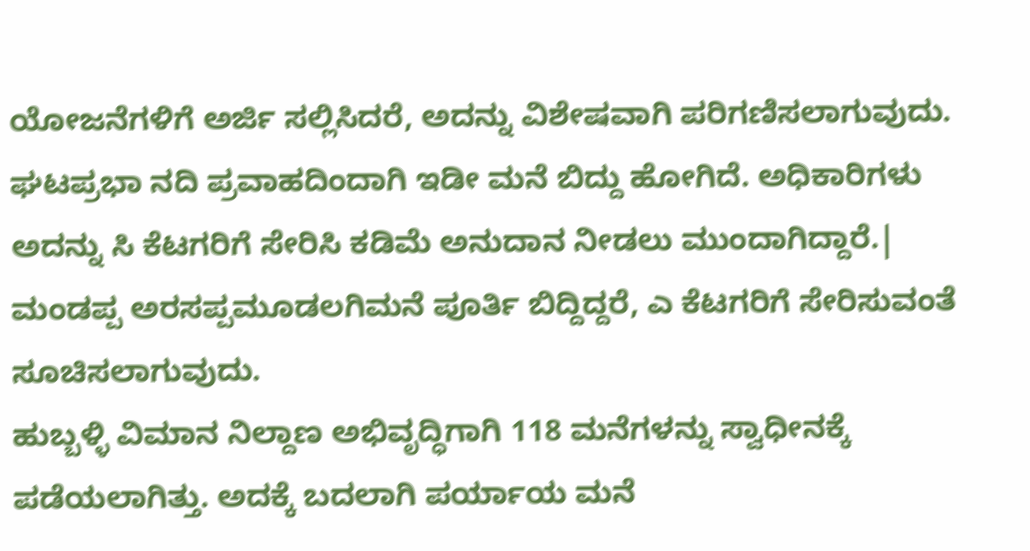ಯೋಜನೆಗಳಿಗೆ ಅರ್ಜಿ ಸಲ್ಲಿಸಿದರೆ, ಅದನ್ನು ವಿಶೇಷವಾಗಿ ಪರಿಗಣಿಸಲಾಗುವುದು.
ಘಟಪ್ರಭಾ ನದಿ ಪ್ರವಾಹದಿಂದಾಗಿ ಇಡೀ ಮನೆ ಬಿದ್ದು ಹೋಗಿದೆ. ಅಧಿಕಾರಿಗಳು ಅದನ್ನು ಸಿ ಕೆಟಗರಿಗೆ ಸೇರಿಸಿ ಕಡಿಮೆ ಅನುದಾನ ನೀಡಲು ಮುಂದಾಗಿದ್ದಾರೆ.| ಮಂಡಪ್ಪ ಅರಸಪ್ಪಮೂಡಲಗಿಮನೆ ಪೂರ್ತಿ ಬಿದ್ದಿದ್ದರೆ, ಎ ಕೆಟಗರಿಗೆ ಸೇರಿಸುವಂತೆ ಸೂಚಿಸಲಾಗುವುದು.
ಹುಬ್ಬಳ್ಳಿ ವಿಮಾನ ನಿಲ್ದಾಣ ಅಭಿವೃದ್ಧಿಗಾಗಿ 118 ಮನೆಗಳನ್ನು ಸ್ವಾಧೀನಕ್ಕೆ ಪಡೆಯಲಾಗಿತ್ತು. ಅದಕ್ಕೆ ಬದಲಾಗಿ ಪರ್ಯಾಯ ಮನೆ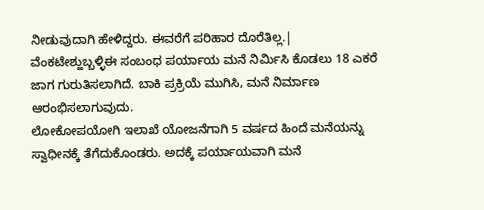ನೀಡುವುದಾಗಿ ಹೇಳಿದ್ದರು. ಈವರೆಗೆ ಪರಿಹಾರ ದೊರೆತಿಲ್ಲ.| ವೆಂಕಟೇಶ್ಹುಬ್ಬಳ್ಳಿಈ ಸಂಬಂಧ ಪರ್ಯಾಯ ಮನೆ ನಿರ್ವಿುಸಿ ಕೊಡಲು 18 ಎಕರೆ ಜಾಗ ಗುರುತಿಸಲಾಗಿದೆ. ಬಾಕಿ ಪ್ರಕ್ರಿಯೆ ಮುಗಿಸಿ, ಮನೆ ನಿರ್ಮಾಣ ಆರಂಭಿಸಲಾಗುವುದು.
ಲೋಕೋಪಯೋಗಿ ಇಲಾಖೆ ಯೋಜನೆಗಾಗಿ 5 ವರ್ಷದ ಹಿಂದೆ ಮನೆಯನ್ನು ಸ್ವಾಧೀನಕ್ಕೆ ತೆಗೆದುಕೊಂಡರು. ಅದಕ್ಕೆ ಪರ್ಯಾಯವಾಗಿ ಮನೆ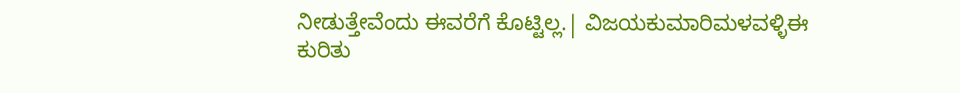ನೀಡುತ್ತೇವೆಂದು ಈವರೆಗೆ ಕೊಟ್ಟಿಲ್ಲ.| ವಿಜಯಕುಮಾರಿಮಳವಳ್ಳಿಈ ಕುರಿತು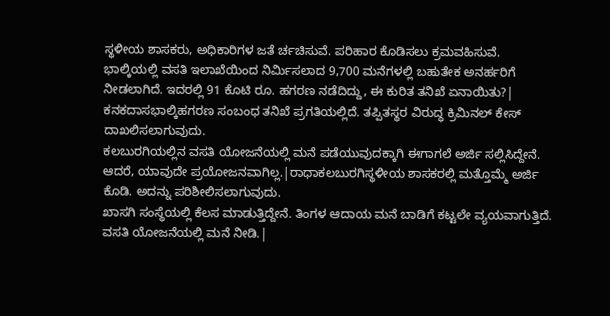ಸ್ಥಳೀಯ ಶಾಸಕರು, ಅಧಿಕಾರಿಗಳ ಜತೆ ರ್ಚಚಿಸುವೆ. ಪರಿಹಾರ ಕೊಡಿಸಲು ಕ್ರಮವಹಿಸುವೆ.
ಭಾಲ್ಕಿಯಲ್ಲಿ ವಸತಿ ಇಲಾಖೆಯಿಂದ ನಿರ್ವಿುಸಲಾದ 9,700 ಮನೆಗಳಲ್ಲಿ ಬಹುತೇಕ ಅನರ್ಹರಿಗೆ ನೀಡಲಾಗಿದೆ. ಇದರಲ್ಲಿ 91 ಕೊಟಿ ರೂ. ಹಗರಣ ನಡೆದಿದ್ದು, ಈ ಕುರಿತ ತನಿಖೆ ಏನಾಯಿತು?| ಕನಕದಾಸಭಾಲ್ಕಿಹಗರಣ ಸಂಬಂಧ ತನಿಖೆ ಪ್ರಗತಿಯಲ್ಲಿದೆ. ತಪ್ಪಿತಸ್ಥರ ವಿರುದ್ಧ ಕ್ರಿಮಿನಲ್ ಕೇಸ್ ದಾಖಲಿಸಲಾಗುವುದು.
ಕಲಬುರಗಿಯಲ್ಲಿನ ವಸತಿ ಯೋಜನೆಯಲ್ಲಿ ಮನೆ ಪಡೆಯುವುದಕ್ಕಾಗಿ ಈಗಾಗಲೆ ಅರ್ಜಿ ಸಲ್ಲಿಸಿದ್ದೇನೆ. ಆದರೆ, ಯಾವುದೇ ಪ್ರಯೋಜನವಾಗಿಲ್ಲ.|ರಾಧಾಕಲಬುರಗಿಸ್ಥಳೀಯ ಶಾಸಕರಲ್ಲಿ ಮತ್ತೊಮ್ಮೆ ಅರ್ಜಿ ಕೊಡಿ. ಅದನ್ನು ಪರಿಶೀಲಿಸಲಾಗುವುದು.
ಖಾಸಗಿ ಸಂಸ್ಥೆಯಲ್ಲಿ ಕೆಲಸ ಮಾಡುತ್ತಿದ್ದೇನೆ. ತಿಂಗಳ ಆದಾಯ ಮನೆ ಬಾಡಿಗೆ ಕಟ್ಟಲೇ ವ್ಯಯವಾಗುತ್ತಿದೆ. ವಸತಿ ಯೋಜನೆಯಲ್ಲಿ ಮನೆ ನೀಡಿ.|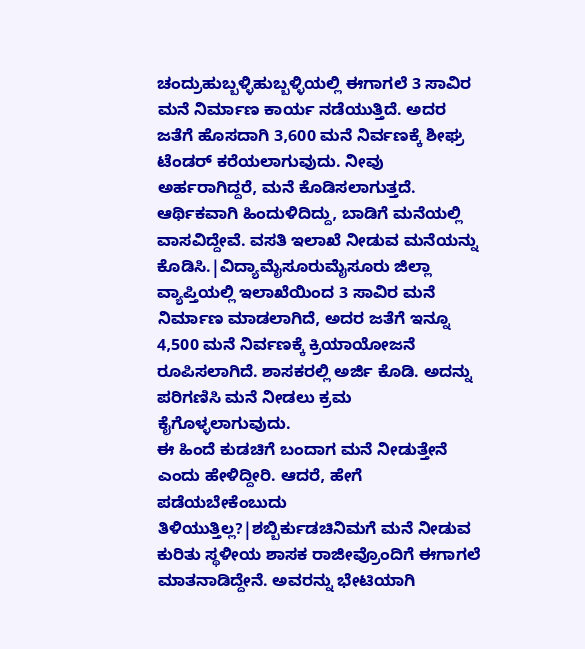ಚಂದ್ರುಹುಬ್ಬಳ್ಳಿಹುಬ್ಬಳ್ಳಿಯಲ್ಲಿ ಈಗಾಗಲೆ 3 ಸಾವಿರ ಮನೆ ನಿರ್ಮಾಣ ಕಾರ್ಯ ನಡೆಯುತ್ತಿದೆ. ಅದರ ಜತೆಗೆ ಹೊಸದಾಗಿ 3,600 ಮನೆ ನಿರ್ವಣಕ್ಕೆ ಶೀಘ್ರ ಟೆಂಡರ್ ಕರೆಯಲಾಗುವುದು. ನೀವು ಅರ್ಹರಾಗಿದ್ದರೆ, ಮನೆ ಕೊಡಿಸಲಾಗುತ್ತದೆ.
ಆರ್ಥಿಕವಾಗಿ ಹಿಂದುಳಿದಿದ್ದು, ಬಾಡಿಗೆ ಮನೆಯಲ್ಲಿ ವಾಸವಿದ್ದೇವೆ. ವಸತಿ ಇಲಾಖೆ ನೀಡುವ ಮನೆಯನ್ನು ಕೊಡಿಸಿ.|ವಿದ್ಯಾಮೈಸೂರುಮೈಸೂರು ಜಿಲ್ಲಾ ವ್ಯಾಪ್ತಿಯಲ್ಲಿ ಇಲಾಖೆಯಿಂದ 3 ಸಾವಿರ ಮನೆ ನಿರ್ಮಾಣ ಮಾಡಲಾಗಿದೆ, ಅದರ ಜತೆಗೆ ಇನ್ನೂ 4,500 ಮನೆ ನಿರ್ವಣಕ್ಕೆ ಕ್ರಿಯಾಯೋಜನೆ ರೂಪಿಸಲಾಗಿದೆ. ಶಾಸಕರಲ್ಲಿ ಅರ್ಜಿ ಕೊಡಿ. ಅದನ್ನು ಪರಿಗಣಿಸಿ ಮನೆ ನೀಡಲು ಕ್ರಮ ಕೈಗೊಳ್ಳಲಾಗುವುದು.
ಈ ಹಿಂದೆ ಕುಡಚಿಗೆ ಬಂದಾಗ ಮನೆ ನೀಡುತ್ತೇನೆ ಎಂದು ಹೇಳಿದ್ದೀರಿ. ಆದರೆ, ಹೇಗೆ ಪಡೆಯಬೇಕೆಂಬುದು ತಿಳಿಯುತ್ತಿಲ್ಲ?|ಶಬ್ಬಿರ್ಕುಡಚಿನಿಮಗೆ ಮನೆ ನೀಡುವ ಕುರಿತು ಸ್ಥಳೀಯ ಶಾಸಕ ರಾಜೀವ್ರೊಂದಿಗೆ ಈಗಾಗಲೆ ಮಾತನಾಡಿದ್ದೇನೆ. ಅವರನ್ನು ಭೇಟಿಯಾಗಿ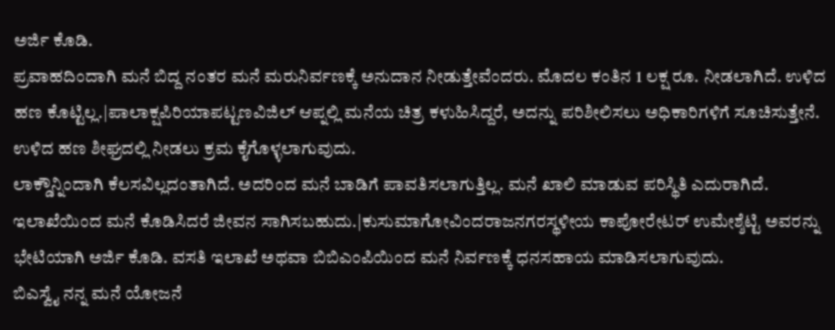ಅರ್ಜಿ ಕೊಡಿ.
ಪ್ರವಾಹದಿಂದಾಗಿ ಮನೆ ಬಿದ್ದ ನಂತರ ಮನೆ ಮರುನಿರ್ವಣಕ್ಕೆ ಅನುದಾನ ನೀಡುತ್ತೇವೆಂದರು. ಮೊದಲ ಕಂತಿನ 1 ಲಕ್ಷ ರೂ. ನೀಡಲಾಗಿದೆ. ಉಳಿದ ಹಣ ಕೊಟ್ಟಿಲ್ಲ.|ಪಾಲಾಕ್ಷಪಿರಿಯಾಪಟ್ಟಣವಿಜಿಲ್ ಆಪ್ನಲ್ಲಿ ಮನೆಯ ಚಿತ್ರ ಕಳುಹಿಸಿದ್ದರೆ, ಅದನ್ನು ಪರಿಶೀಲಿಸಲು ಅಧಿಕಾರಿಗಳಿಗೆ ಸೂಚಿಸುತ್ತೇನೆ. ಉಳಿದ ಹಣ ಶೀಘ್ರದಲ್ಲಿ ನೀಡಲು ಕ್ರಮ ಕೈಗೊಳ್ಳಲಾಗುವುದು.
ಲಾಕ್ಡೌನ್ನಿಂದಾಗಿ ಕೆಲಸವಿಲ್ಲದಂತಾಗಿದೆ. ಅದರಿಂದ ಮನೆ ಬಾಡಿಗೆ ಪಾವತಿಸಲಾಗುತ್ತಿಲ್ಲ. ಮನೆ ಖಾಲಿ ಮಾಡುವ ಪರಿಸ್ಥಿತಿ ಎದುರಾಗಿದೆ. ಇಲಾಖೆಯಿಂದ ಮನೆ ಕೊಡಿಸಿದರೆ ಜೀವನ ಸಾಗಿಸಬಹುದು.|ಕುಸುಮಾಗೋವಿಂದರಾಜನಗರಸ್ಥಳೀಯ ಕಾಪೋರೇಟರ್ ಉಮೇಶ್ಶೆಟ್ಟಿ ಅವರನ್ನು ಭೇಟಿಯಾಗಿ ಅರ್ಜಿ ಕೊಡಿ. ವಸತಿ ಇಲಾಖೆ ಅಥವಾ ಬಿಬಿಎಂಪಿಯಿಂದ ಮನೆ ನಿರ್ವಣಕ್ಕೆ ಧನಸಹಾಯ ಮಾಡಿಸಲಾಗುವುದು.
ಬಿಎಸ್ವೈ ನನ್ನ ಮನೆ ಯೋಜನೆ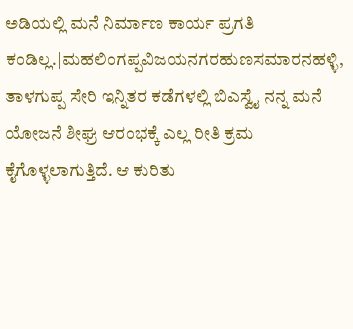ಅಡಿಯಲ್ಲಿ ಮನೆ ನಿರ್ಮಾಣ ಕಾರ್ಯ ಪ್ರಗತಿ ಕಂಡಿಲ್ಲ.|ಮಹಲಿಂಗಪ್ಪವಿಜಯನಗರಹುಣಸಮಾರನಹಳ್ಳಿ, ತಾಳಗುಪ್ಪ ಸೇರಿ ಇನ್ನಿತರ ಕಡೆಗಳಲ್ಲಿ ಬಿಎಸ್ವೈ ನನ್ನ ಮನೆ ಯೋಜನೆ ಶೀಘ್ರ ಆರಂಭಕ್ಕೆ ಎಲ್ಲ ರೀತಿ ಕ್ರಮ ಕೈಗೊಳ್ಳಲಾಗುತ್ತಿದೆ. ಆ ಕುರಿತು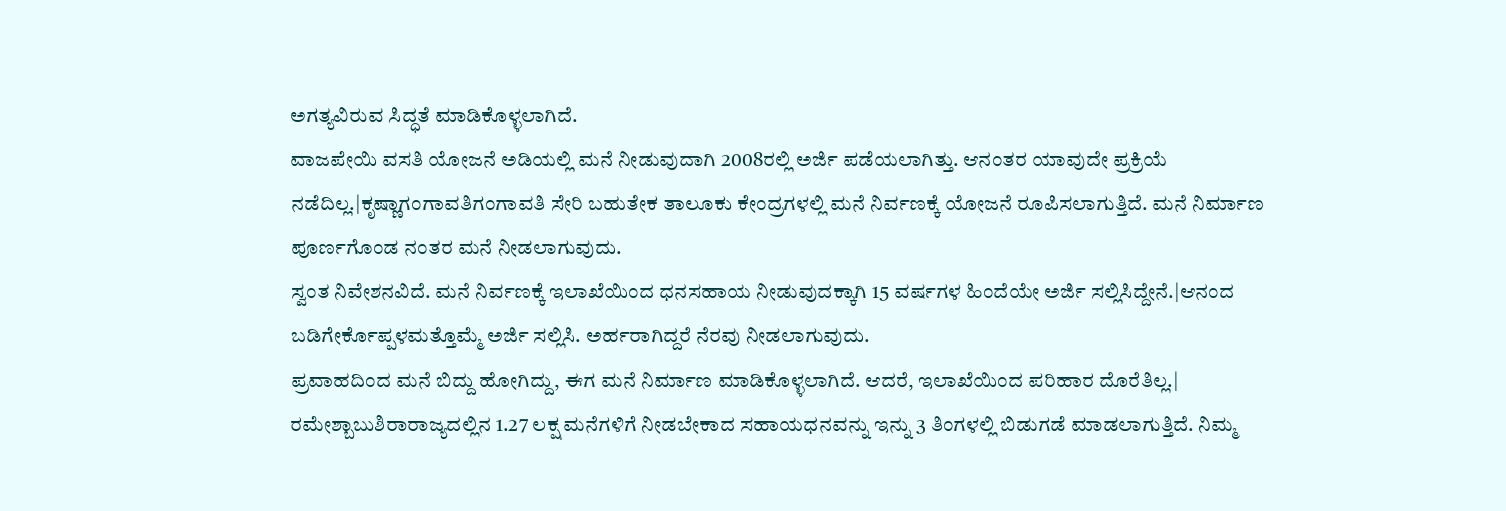ಅಗತ್ಯವಿರುವ ಸಿದ್ಧತೆ ಮಾಡಿಕೊಳ್ಳಲಾಗಿದೆ.
ವಾಜಪೇಯಿ ವಸತಿ ಯೋಜನೆ ಅಡಿಯಲ್ಲಿ ಮನೆ ನೀಡುವುದಾಗಿ 2008ರಲ್ಲಿ ಅರ್ಜಿ ಪಡೆಯಲಾಗಿತ್ತು. ಆನಂತರ ಯಾವುದೇ ಪ್ರಕ್ರಿಯೆ ನಡೆದಿಲ್ಲ.|ಕೃಷ್ಣಾಗಂಗಾವತಿಗಂಗಾವತಿ ಸೇರಿ ಬಹುತೇಕ ತಾಲೂಕು ಕೇಂದ್ರಗಳಲ್ಲಿ ಮನೆ ನಿರ್ವಣಕ್ಕೆ ಯೋಜನೆ ರೂಪಿಸಲಾಗುತ್ತಿದೆ. ಮನೆ ನಿರ್ಮಾಣ ಪೂರ್ಣಗೊಂಡ ನಂತರ ಮನೆ ನೀಡಲಾಗುವುದು.
ಸ್ವಂತ ನಿವೇಶನವಿದೆ. ಮನೆ ನಿರ್ವಣಕ್ಕೆ ಇಲಾಖೆಯಿಂದ ಧನಸಹಾಯ ನೀಡುವುದಕ್ಕಾಗಿ 15 ವರ್ಷಗಳ ಹಿಂದೆಯೇ ಅರ್ಜಿ ಸಲ್ಲಿಸಿದ್ದೇನೆ.|ಆನಂದ ಬಡಿಗೇರ್ಕೊಪ್ಪಳಮತ್ತೊಮ್ಮೆ ಅರ್ಜಿ ಸಲ್ಲಿಸಿ. ಅರ್ಹರಾಗಿದ್ದರೆ ನೆರವು ನೀಡಲಾಗುವುದು.
ಪ್ರವಾಹದಿಂದ ಮನೆ ಬಿದ್ದು ಹೋಗಿದ್ದು, ಈಗ ಮನೆ ನಿರ್ಮಾಣ ಮಾಡಿಕೊಳ್ಳಲಾಗಿದೆ. ಆದರೆ, ಇಲಾಖೆಯಿಂದ ಪರಿಹಾರ ದೊರೆತಿಲ್ಲ.| ರಮೇಶ್ಬಾಬುಶಿರಾರಾಜ್ಯದಲ್ಲಿನ 1.27 ಲಕ್ಷ ಮನೆಗಳಿಗೆ ನೀಡಬೇಕಾದ ಸಹಾಯಧನವನ್ನು ಇನ್ನು 3 ತಿಂಗಳಲ್ಲಿ ಬಿಡುಗಡೆ ಮಾಡಲಾಗುತ್ತಿದೆ. ನಿಮ್ಮ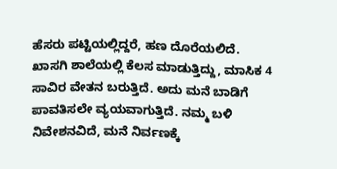ಹೆಸರು ಪಟ್ಟಿಯಲ್ಲಿದ್ದರೆ, ಹಣ ದೊರೆಯಲಿದೆ.
ಖಾಸಗಿ ಶಾಲೆಯಲ್ಲಿ ಕೆಲಸ ಮಾಡುತ್ತಿದ್ದು, ಮಾಸಿಕ 4 ಸಾವಿರ ವೇತನ ಬರುತ್ತಿದೆ. ಅದು ಮನೆ ಬಾಡಿಗೆ ಪಾವತಿಸಲೇ ವ್ಯಯವಾಗುತ್ತಿದೆ. ನಮ್ಮ ಬಳಿ ನಿವೇಶನವಿದೆ, ಮನೆ ನಿರ್ವಣಕ್ಕೆ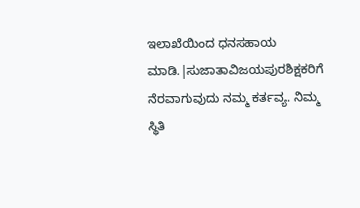ಇಲಾಖೆಯಿಂದ ಧನಸಹಾಯ ಮಾಡಿ.|ಸುಜಾತಾವಿಜಯಪುರಶಿಕ್ಷಕರಿಗೆ ನೆರವಾಗುವುದು ನಮ್ಮ ಕರ್ತವ್ಯ. ನಿಮ್ಮ ಸ್ಥಿತಿ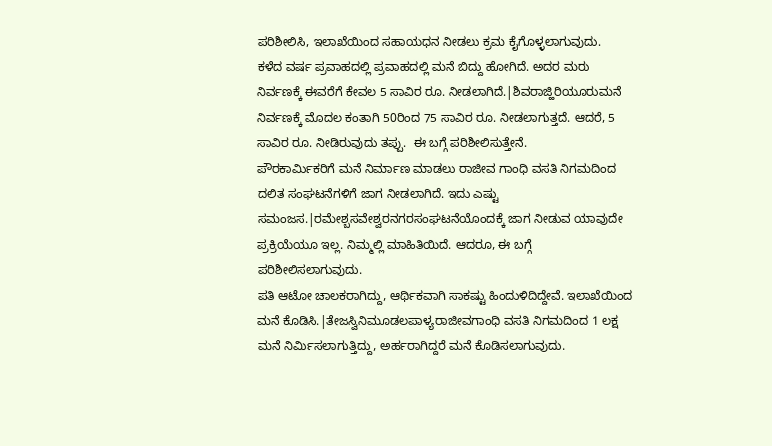ಪರಿಶೀಲಿಸಿ, ಇಲಾಖೆಯಿಂದ ಸಹಾಯಧನ ನೀಡಲು ಕ್ರಮ ಕೈಗೊಳ್ಳಲಾಗುವುದು.
ಕಳೆದ ವರ್ಷ ಪ್ರವಾಹದಲ್ಲಿ ಪ್ರವಾಹದಲ್ಲಿ ಮನೆ ಬಿದ್ದು ಹೋಗಿದೆ. ಅದರ ಮರು ನಿರ್ವಣಕ್ಕೆ ಈವರೆಗೆ ಕೇವಲ 5 ಸಾವಿರ ರೂ. ನೀಡಲಾಗಿದೆ.|ಶಿವರಾಜ್ಹಿರಿಯೂರುಮನೆ ನಿರ್ವಣಕ್ಕೆ ಮೊದಲ ಕಂತಾಗಿ 50ರಿಂದ 75 ಸಾವಿರ ರೂ. ನೀಡಲಾಗುತ್ತದೆ. ಆದರೆ, 5 ಸಾವಿರ ರೂ. ನೀಡಿರುವುದು ತಪ್ಪು.  ಈ ಬಗ್ಗೆ ಪರಿಶೀಲಿಸುತ್ತೇನೆ.
ಪೌರಕಾರ್ವಿುಕರಿಗೆ ಮನೆ ನಿರ್ಮಾಣ ಮಾಡಲು ರಾಜೀವ ಗಾಂಧಿ ವಸತಿ ನಿಗಮದಿಂದ ದಲಿತ ಸಂಘಟನೆಗಳಿಗೆ ಜಾಗ ನೀಡಲಾಗಿದೆ. ಇದು ಎಷ್ಟು ಸಮಂಜಸ.|ರಮೇಶ್ಬಸವೇಶ್ವರನಗರಸಂಘಟನೆಯೊಂದಕ್ಕೆ ಜಾಗ ನೀಡುವ ಯಾವುದೇ ಪ್ರಕ್ರಿಯೆಯೂ ಇಲ್ಲ. ನಿಮ್ಮಲ್ಲಿ ಮಾಹಿತಿಯಿದೆ. ಆದರೂ, ಈ ಬಗ್ಗೆ ಪರಿಶೀಲಿಸಲಾಗುವುದು.
ಪತಿ ಆಟೋ ಚಾಲಕರಾಗಿದ್ದು, ಆರ್ಥಿಕವಾಗಿ ಸಾಕಷ್ಟು ಹಿಂದುಳಿದಿದ್ದೇವೆ. ಇಲಾಖೆಯಿಂದ ಮನೆ ಕೊಡಿಸಿ.|ತೇಜಸ್ವಿನಿಮೂಡಲಪಾಳ್ಯರಾಜೀವಗಾಂಧಿ ವಸತಿ ನಿಗಮದಿಂದ 1 ಲಕ್ಷ ಮನೆ ನಿರ್ವಿುಸಲಾಗುತ್ತಿದ್ದು, ಅರ್ಹರಾಗಿದ್ದರೆ ಮನೆ ಕೊಡಿಸಲಾಗುವುದು.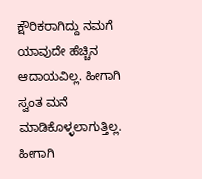ಕ್ಷೌರಿಕರಾಗಿದ್ದು ನಮಗೆ ಯಾವುದೇ ಹೆಚ್ಚಿನ ಆದಾಯವಿಲ್ಲ. ಹೀಗಾಗಿ ಸ್ವಂತ ಮನೆ ಮಾಡಿಕೊಳ್ಳಲಾಗುತ್ತಿಲ್ಲ. ಹೀಗಾಗಿ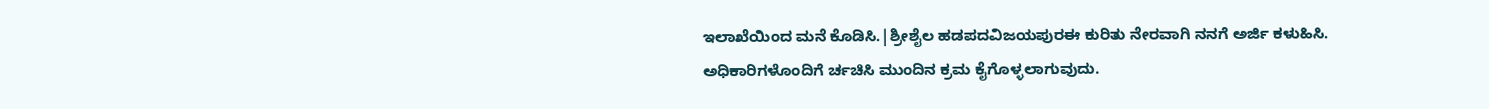ಇಲಾಖೆಯಿಂದ ಮನೆ ಕೊಡಿಸಿ.|ಶ್ರೀಶೈಲ ಹಡಪದವಿಜಯಪುರಈ ಕುರಿತು ನೇರವಾಗಿ ನನಗೆ ಅರ್ಜಿ ಕಳುಹಿಸಿ. ಅಧಿಕಾರಿಗಳೊಂದಿಗೆ ರ್ಚಚಿಸಿ ಮುಂದಿನ ಕ್ರಮ ಕೈಗೊಳ್ಳಲಾಗುವುದು.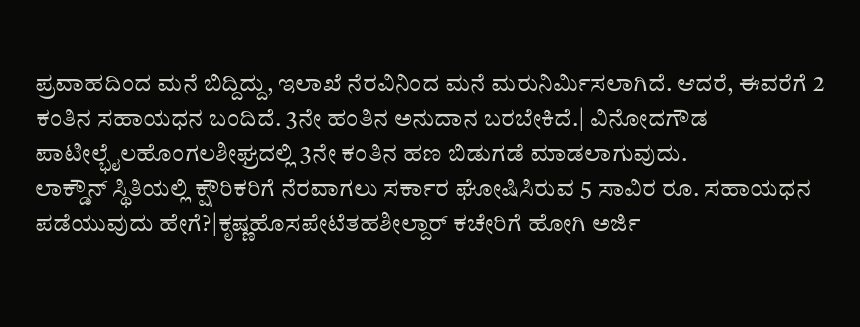ಪ್ರವಾಹದಿಂದ ಮನೆ ಬಿದ್ದಿದ್ದು, ಇಲಾಖೆ ನೆರವಿನಿಂದ ಮನೆ ಮರುನಿರ್ವಿುಸಲಾಗಿದೆ. ಆದರೆ, ಈವರೆಗೆ 2 ಕಂತಿನ ಸಹಾಯಧನ ಬಂದಿದೆ. 3ನೇ ಹಂತಿನ ಅನುದಾನ ಬರಬೇಕಿದೆ.| ವಿನೋದಗೌಡ ಪಾಟೀಲ್ಭೈಲಹೊಂಗಲಶೀಘ್ರದಲ್ಲಿ 3ನೇ ಕಂತಿನ ಹಣ ಬಿಡುಗಡೆ ಮಾಡಲಾಗುವುದು.
ಲಾಕ್ಡೌನ್ ಸ್ಥಿತಿಯಲ್ಲಿ ಕ್ಷೌರಿಕರಿಗೆ ನೆರವಾಗಲು ಸರ್ಕಾರ ಘೋಷಿಸಿರುವ 5 ಸಾವಿರ ರೂ. ಸಹಾಯಧನ ಪಡೆಯುವುದು ಹೇಗೆ?|ಕೃಷ್ಣಹೊಸಪೇಟೆತಹಶೀಲ್ದಾರ್ ಕಚೇರಿಗೆ ಹೋಗಿ ಅರ್ಜಿ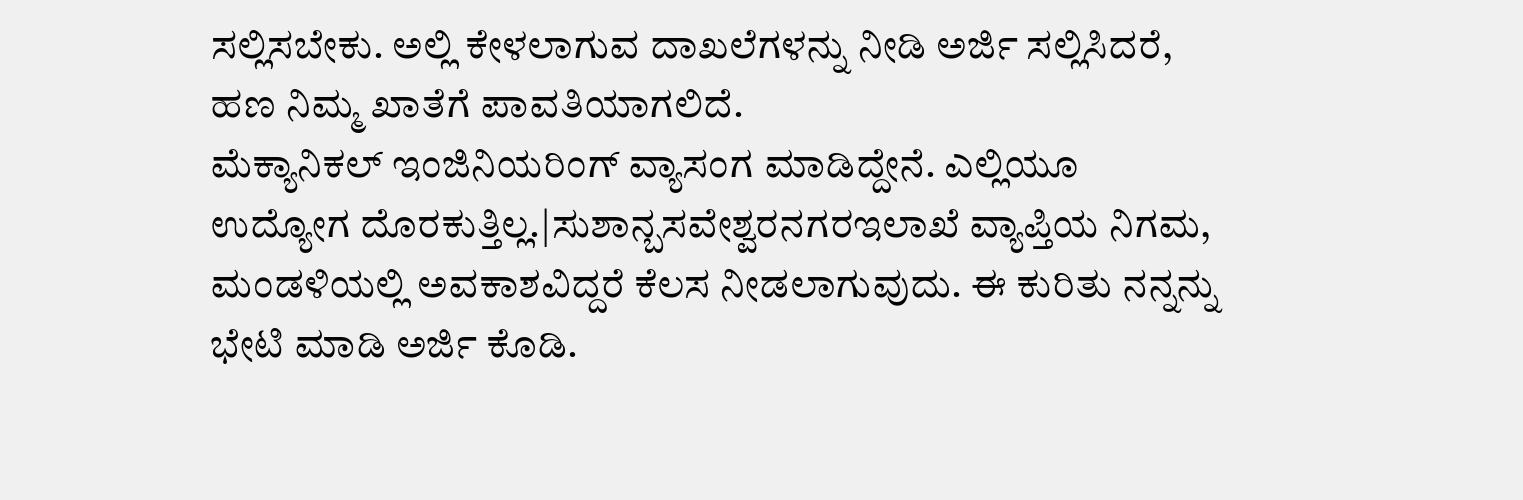ಸಲ್ಲಿಸಬೇಕು. ಅಲ್ಲಿ ಕೇಳಲಾಗುವ ದಾಖಲೆಗಳನ್ನು ನೀಡಿ ಅರ್ಜಿ ಸಲ್ಲಿಸಿದರೆ, ಹಣ ನಿಮ್ಮ ಖಾತೆಗೆ ಪಾವತಿಯಾಗಲಿದೆ.
ಮೆಕ್ಯಾನಿಕಲ್ ಇಂಜಿನಿಯರಿಂಗ್ ವ್ಯಾಸಂಗ ಮಾಡಿದ್ದೇನೆ. ಎಲ್ಲಿಯೂ ಉದ್ಯೋಗ ದೊರಕುತ್ತಿಲ್ಲ.|ಸುಶಾನ್ಬಸವೇಶ್ವರನಗರಇಲಾಖೆ ವ್ಯಾಪ್ತಿಯ ನಿಗಮ, ಮಂಡಳಿಯಲ್ಲಿ ಅವಕಾಶವಿದ್ದರೆ ಕೆಲಸ ನೀಡಲಾಗುವುದು. ಈ ಕುರಿತು ನನ್ನನ್ನು ಭೇಟಿ ಮಾಡಿ ಅರ್ಜಿ ಕೊಡಿ.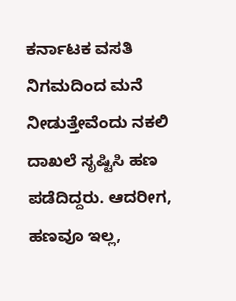ಕರ್ನಾಟಕ ವಸತಿ ನಿಗಮದಿಂದ ಮನೆ ನೀಡುತ್ತೇವೆಂದು ನಕಲಿ ದಾಖಲೆ ಸೃಷ್ಟಿಸಿ ಹಣ ಪಡೆದಿದ್ದರು. ಆದರೀಗ, ಹಣವೂ ಇಲ್ಲ,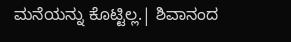ಮನೆಯನ್ನು ಕೊಟ್ಟಿಲ್ಲ.| ಶಿವಾನಂದ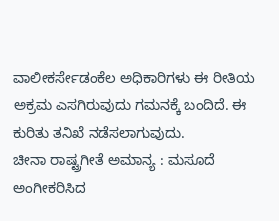ವಾಲೀಕರ್ಸೇಡಂಕೆಲ ಅಧಿಕಾರಿಗಳು ಈ ರೀತಿಯ ಅಕ್ರಮ ಎಸಗಿರುವುದು ಗಮನಕ್ಕೆ ಬಂದಿದೆ. ಈ ಕುರಿತು ತನಿಖೆ ನಡೆಸಲಾಗುವುದು.
ಚೀನಾ ರಾಷ್ಟ್ರಗೀತೆ ಅಮಾನ್ಯ : ಮಸೂದೆ ಅಂಗೀಕರಿಸಿದ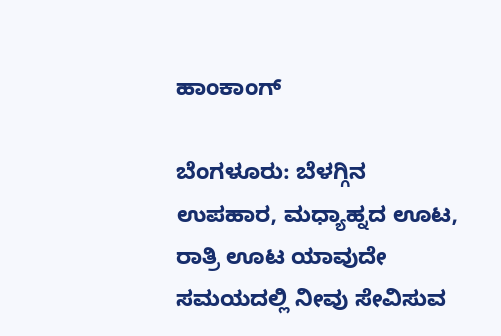ಹಾಂಕಾಂಗ್

ಬೆಂಗಳೂರು: ಬೆಳಗ್ಗಿನ ಉಪಹಾರ, ಮಧ್ಯಾಹ್ನದ ಊಟ, ರಾತ್ರಿ ಊಟ ಯಾವುದೇ ಸಮಯದಲ್ಲಿ ನೀವು ಸೇವಿಸುವ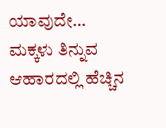ಯಾವುದೇ…
ಮಕ್ಕಳು ತಿನ್ನುವ ಆಹಾರದಲ್ಲಿ ಹೆಚ್ಚಿನ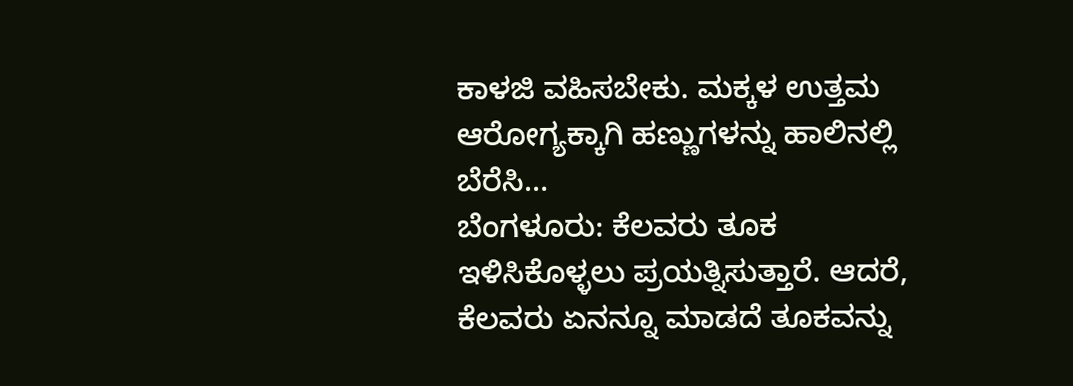ಕಾಳಜಿ ವಹಿಸಬೇಕು. ಮಕ್ಕಳ ಉತ್ತಮ ಆರೋಗ್ಯಕ್ಕಾಗಿ ಹಣ್ಣುಗಳನ್ನು ಹಾಲಿನಲ್ಲಿ ಬೆರೆಸಿ…
ಬೆಂಗಳೂರು: ಕೆಲವರು ತೂಕ ಇಳಿಸಿಕೊಳ್ಳಲು ಪ್ರಯತ್ನಿಸುತ್ತಾರೆ. ಆದರೆ, ಕೆಲವರು ಏನನ್ನೂ ಮಾಡದೆ ತೂಕವನ್ನು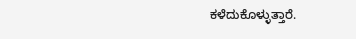ಕಳೆದುಕೊಳ್ಳುತ್ತಾರೆ.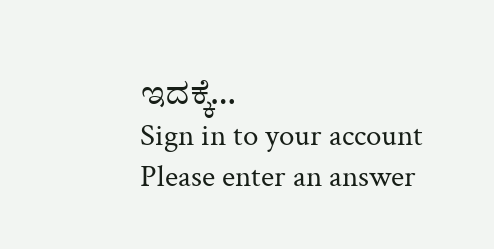ಇದಕ್ಕೆ…
Sign in to your account
Please enter an answer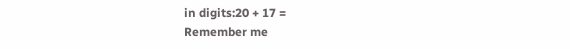in digits:20 + 17 =
Remember me